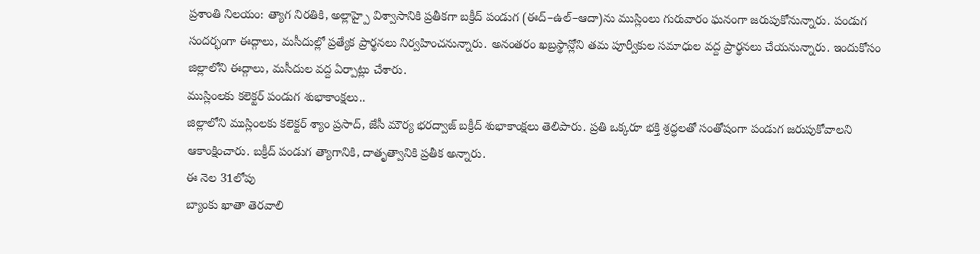ప్రశాంతి నిలయం: త్యాగ నిరతికి, అల్లాహ్పై విశ్వాసానికి ప్రతీకగా బక్రీద్ పండుగ (ఈద్–ఉల్–ఆదా)ను ముస్లింలు గురువారం ఘనంగా జరుపుకోనున్నారు. పండుగ సందర్భంగా ఈద్గాలు, మసీదుల్లో ప్రత్యేక ప్రార్థనలు నిర్వహించనున్నారు. అనంతరం ఖబ్రస్థాన్లోని తమ పూర్వీకుల సమాధుల వద్ద ప్రార్థనలు చేయనున్నారు. ఇందుకోసం జిల్లాలోని ఈద్గాలు, మసీదుల వద్ద ఏర్పాట్లు చేశారు.
ముస్లింలకు కలెక్టర్ పండుగ శుభాకాంక్షలు..
జిల్లాలోని ముస్లింలకు కలెక్టర్ శ్యాం ప్రసాద్, జేసీ మౌర్య భరద్వాజ్ బక్రీద్ శుభాకాంక్షలు తెలిపారు. ప్రతి ఒక్కరూ భక్తి శ్రద్ధలతో సంతోషంగా పండుగ జరుపుకోవాలని ఆకాంక్షించారు. బక్రీద్ పండుగ త్యాగానికి, దాతృత్వానికి ప్రతీక అన్నారు.
ఈ నెల 31లోపు
బ్యాంకు ఖాతా తెరవాలి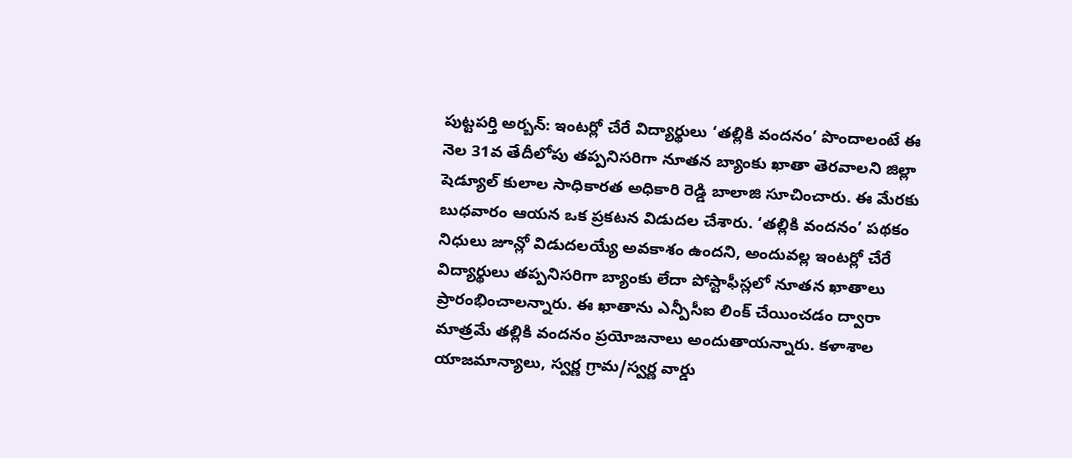పుట్టపర్తి అర్బన్: ఇంటర్లో చేరే విద్యార్థులు ‘తల్లికి వందనం’ పొందాలంటే ఈ నెల 31వ తేదీలోపు తప్పనిసరిగా నూతన బ్యాంకు ఖాతా తెరవాలని జిల్లా షెడ్యూల్ కులాల సాధికారత అధికారి రెడ్డి బాలాజి సూచించారు. ఈ మేరకు బుధవారం ఆయన ఒక ప్రకటన విడుదల చేశారు. ‘తల్లికి వందనం’ పథకం నిధులు జూన్లో విడుదలయ్యే అవకాశం ఉందని, అందువల్ల ఇంటర్లో చేరే విద్యార్థులు తప్పనిసరిగా బ్యాంకు లేదా పోస్టాఫీస్లలో నూతన ఖాతాలు ప్రారంభించాలన్నారు. ఈ ఖాతాను ఎన్పీసీఐ లింక్ చేయించడం ద్వారా మాత్రమే తల్లికి వందనం ప్రయోజనాలు అందుతాయన్నారు. కళాశాల యాజమాన్యాలు, స్వర్ణ గ్రామ/స్వర్ణ వార్డు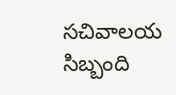సచివాలయ సిబ్బంది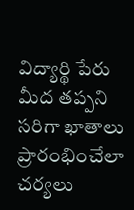విద్యార్థి పేరు మీద తప్పని సరిగా ఖాతాలు ప్రారంభించేలా చర్యలు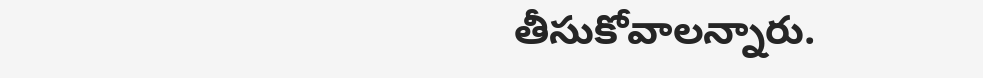తీసుకోవాలన్నారు.